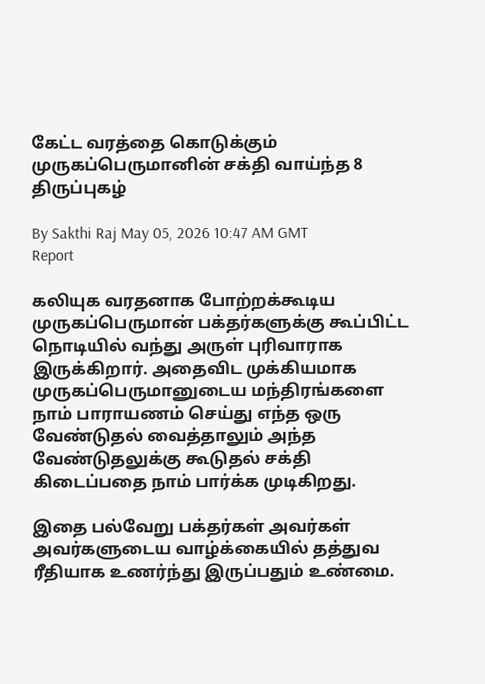கேட்ட வரத்தை கொடுக்கும் முருகப்பெருமானின் சக்தி வாய்ந்த 8 திருப்புகழ்

By Sakthi Raj May 05, 2026 10:47 AM GMT
Report

கலியுக வரதனாக போற்றக்கூடிய முருகப்பெருமான் பக்தர்களுக்கு கூப்பிட்ட நொடியில் வந்து அருள் புரிவாராக இருக்கிறார். அதைவிட முக்கியமாக முருகப்பெருமானுடைய மந்திரங்களை நாம் பாராயணம் செய்து எந்த ஒரு வேண்டுதல் வைத்தாலும் அந்த வேண்டுதலுக்கு கூடுதல் சக்தி கிடைப்பதை நாம் பார்க்க முடிகிறது.

இதை பல்வேறு பக்தர்கள் அவர்கள் அவர்களுடைய வாழ்க்கையில் தத்துவ ரீதியாக உணர்ந்து இருப்பதும் உண்மை.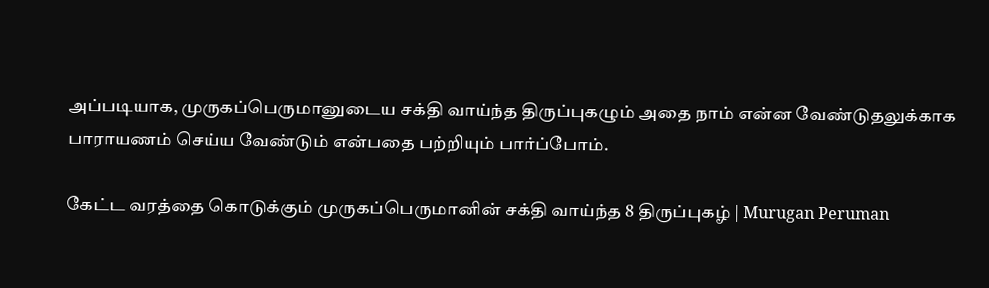அப்படியாக, முருகப்பெருமானுடைய சக்தி வாய்ந்த திருப்புகழும் அதை நாம் என்ன வேண்டுதலுக்காக பாராயணம் செய்ய வேண்டும் என்பதை பற்றியும் பார்ப்போம்.

கேட்ட வரத்தை கொடுக்கும் முருகப்பெருமானின் சக்தி வாய்ந்த 8 திருப்புகழ் | Murugan Peruman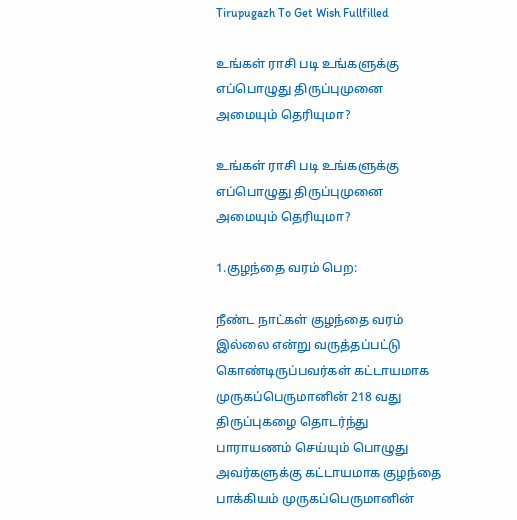Tirupugazh To Get Wish Fullfilled

உங்கள் ராசி படி உங்களுக்கு எப்பொழுது திருப்புமுனை அமையும் தெரியுமா?

உங்கள் ராசி படி உங்களுக்கு எப்பொழுது திருப்புமுனை அமையும் தெரியுமா?

1.குழந்தை வரம் பெற:

நீண்ட நாட்கள் குழந்தை வரம் இல்லை என்று வருத்தப்பட்டு கொண்டிருப்பவர்கள் கட்டாயமாக முருகப்பெருமானின் 218 வது திருப்புகழை தொடர்ந்து பாராயணம் செய்யும் பொழுது அவர்களுக்கு கட்டாயமாக குழந்தை பாக்கியம் முருகப்பெருமானின்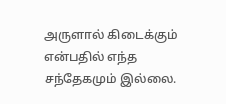அருளால் கிடைக்கும் என்பதில் எந்த சந்தேகமும் இல்லை.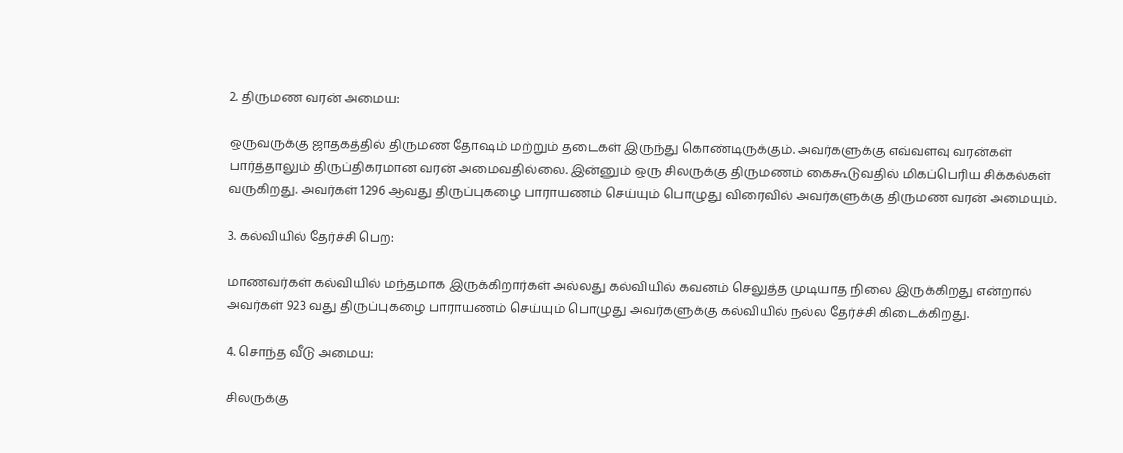2. திருமண வரன் அமைய:

ஒருவருக்கு ஜாதகத்தில் திருமண தோஷம் மற்றும் தடைகள் இருந்து கொண்டிருக்கும். அவர்களுக்கு எவ்வளவு வரன்கள் பார்த்தாலும் திருப்திகரமான வரன் அமைவதில்லை. இன்னும் ஒரு சிலருக்கு திருமணம் கைகூடுவதில் மிகப்பெரிய சிக்கல்கள் வருகிறது. அவர்கள் 1296 ஆவது திருப்புகழை பாராயணம் செய்யும் பொழுது விரைவில் அவர்களுக்கு திருமண வரன் அமையும்.

3. கல்வியில் தேர்ச்சி பெற:

மாணவர்கள் கல்வியில் மந்தமாக இருக்கிறார்கள் அல்லது கல்வியில் கவனம் செலுத்த முடியாத நிலை இருக்கிறது என்றால் அவர்கள் 923 வது திருப்புகழை பாராயணம் செய்யும் பொழுது அவர்களுக்கு கல்வியில் நல்ல தேர்ச்சி கிடைக்கிறது.

4. சொந்த வீடு அமைய:

சிலருக்கு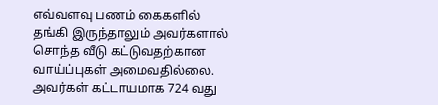எவ்வளவு பணம் கைகளில் தங்கி இருந்தாலும் அவர்களால் சொந்த வீடு கட்டுவதற்கான வாய்ப்புகள் அமைவதில்லை. அவர்கள் கட்டாயமாக 724 வது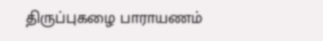திருப்புகழை பாராயணம்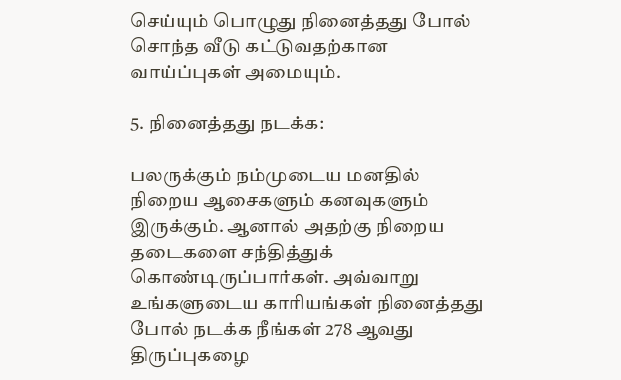செய்யும் பொழுது நினைத்தது போல் சொந்த வீடு கட்டுவதற்கான வாய்ப்புகள் அமையும்.

5. நினைத்தது நடக்க:

பலருக்கும் நம்முடைய மனதில் நிறைய ஆசைகளும் கனவுகளும் இருக்கும். ஆனால் அதற்கு நிறைய தடைகளை சந்தித்துக் கொண்டிருப்பார்கள். அவ்வாறு உங்களுடைய காரியங்கள் நினைத்தது போல் நடக்க நீங்கள் 278 ஆவது திருப்புகழை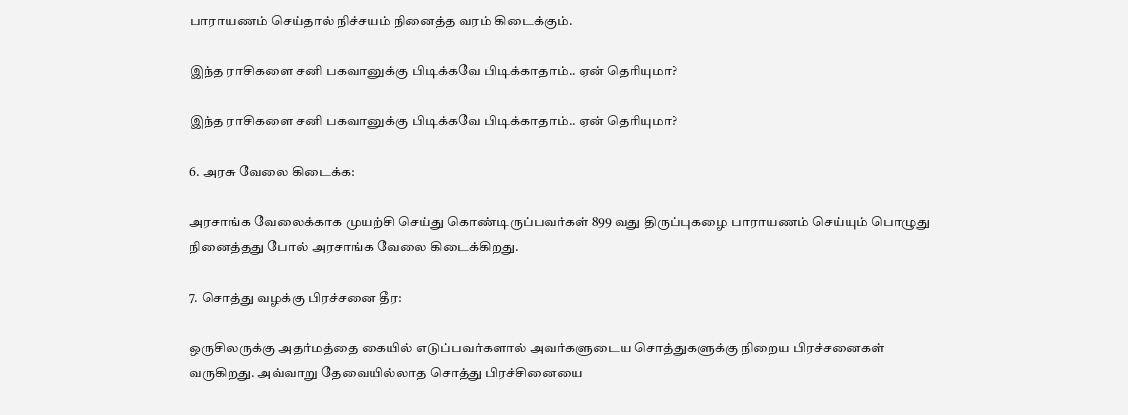பாராயணம் செய்தால் நிச்சயம் நினைத்த வரம் கிடைக்கும்.

இந்த ராசிகளை சனி பகவானுக்கு பிடிக்கவே பிடிக்காதாம்.. ஏன் தெரியுமா?

இந்த ராசிகளை சனி பகவானுக்கு பிடிக்கவே பிடிக்காதாம்.. ஏன் தெரியுமா?

6. அரசு வேலை கிடைக்க:

அரசாங்க வேலைக்காக முயற்சி செய்து கொண்டிருப்பவர்கள் 899 வது திருப்புகழை பாராயணம் செய்யும் பொழுது நினைத்தது போல் அரசாங்க வேலை கிடைக்கிறது.

7. சொத்து வழக்கு பிரச்சனை தீர:

ஒருசிலருக்கு அதர்மத்தை கையில் எடுப்பவர்களால் அவர்களுடைய சொத்துகளுக்கு நிறைய பிரச்சனைகள் வருகிறது. அவ்வாறு தேவையில்லாத சொத்து பிரச்சினையை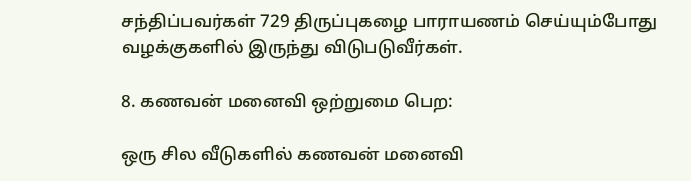சந்திப்பவர்கள் 729 திருப்புகழை பாராயணம் செய்யும்போது வழக்குகளில் இருந்து விடுபடுவீர்கள்.

8. கணவன் மனைவி ஒற்றுமை பெற:

ஒரு சில வீடுகளில் கணவன் மனைவி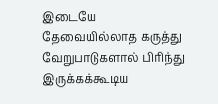இடையே தேவையில்லாத கருத்து வேறுபாடுகளால் பிரிந்து இருக்கக்கூடிய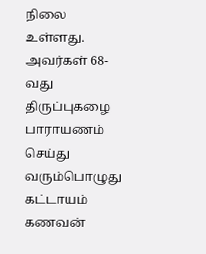நிலை உள்ளது. அவர்கள் 68-வது திருப்புகழை பாராயணம் செய்து வரும்பொழுது கட்டாயம் கணவன்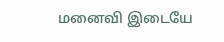மனைவி இடையே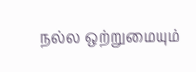நல்ல ஒற்றுமையும்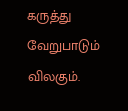கருத்து வேறுபாடும் விலகும்.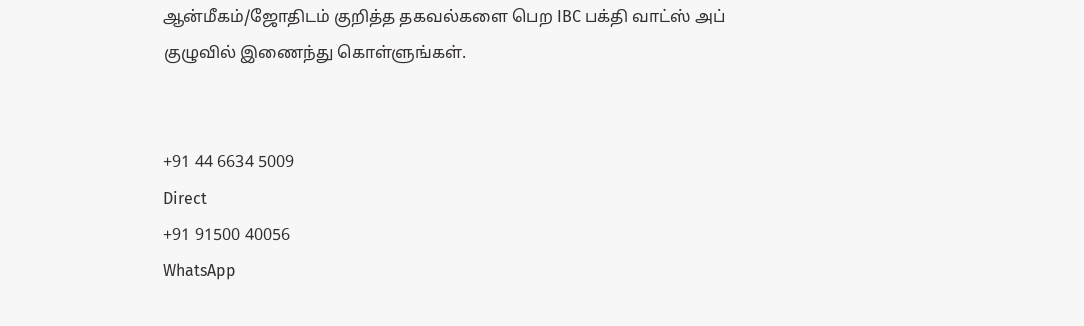ஆன்மீகம்/ஜோதிடம் குறித்த தகவல்களை பெற IBC பக்தி வாட்ஸ் அப் குழுவில் இணைந்து கொள்ளுங்கள்.


+91 44 6634 5009
Direct
+91 91500 40056
WhatsApp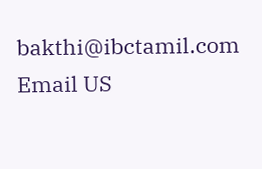bakthi@ibctamil.com
Email US